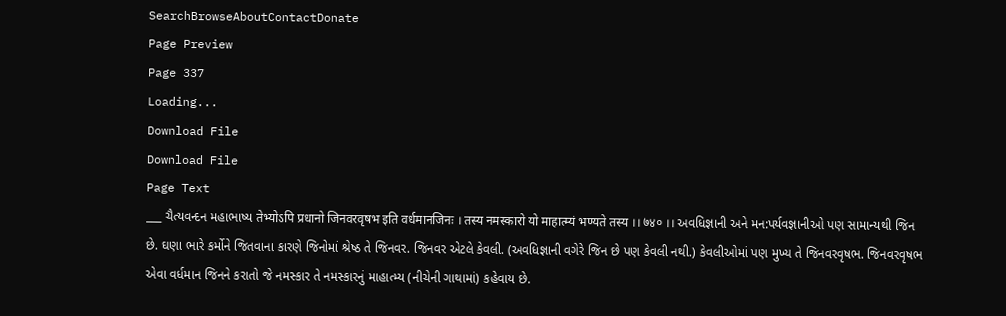SearchBrowseAboutContactDonate
Page Preview
Page 337
Loading...
Download File
Download File
Page Text
___ ચૈત્યવન્દન મહાભાષ્ય तेभ्योऽपि प्रधानो जिनवरवृषभ इति वर्धमानजिनः । तस्य नमस्कारो यो माहात्म्यं भण्यते तस्य ।। ७४० ।। અવધિજ્ઞાની અને મન:પર્યવજ્ઞાનીઓ પણ સામાન્યથી જિન છે. ઘણા ભારે કર્મોને જિતવાના કારણે જિનોમાં શ્રેષ્ઠ તે જિનવર. જિનવર એટલે કેવલી. (અવધિજ્ઞાની વગેરે જિન છે પણ કેવલી નથી.) કેવલીઓમાં પણ મુખ્ય તે જિનવરવૃષભ. જિનવરવૃષભ એવા વર્ધમાન જિનને કરાતો જે નમસ્કાર તે નમસ્કારનું માહાત્મ્ય (નીચેની ગાથામાં) કહેવાય છે.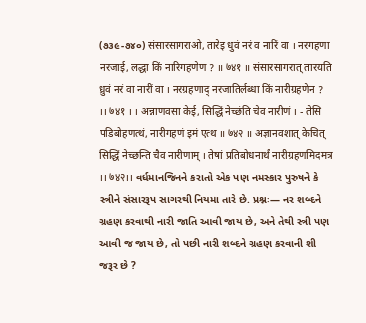(૭૩૯-૭૪૦) संसारसागराओ, तारेइ धुवं नरं व नारिं वा । नरगहणा नरजाई, लद्धा किं नारिगहणेण ? ॥ ७४१ ॥ संसारसागरात् तारयति ध्रुवं नरं वा नारीं वा । नरग्रहणाद् नरजातिर्लब्धा किं नारीग्रहणेन ? ।। ७४१ । । अन्नाणवसा केई, सिद्धिं नेच्छंति चेव नारीणं । - तेसि पडिबोहणत्थं, नारीगहणं इमं एत्थ ॥ ७४२ ॥ अज्ञानवशात् केचित् सिद्धिं नेच्छन्ति चैव नारीणाम् । तेषां प्रतिबोधनार्थं नारीग्रहणमिदमत्र ।। ७४२।। વર્ધમાનજિનને કરાતો એક પણ નમસ્કાર પુરુષને કે સ્ત્રીને સંસારરૂપ સાગરથી નિયમા તારે છે. પ્રશ્નઃ— નર શબ્દને ગ્રહણ કરવાથી નારી જાતિ આવી જાય છે, અને તેથી સ્ત્રી પણ આવી જ જાય છે, તો પછી નારી શબ્દને ગ્રહણ કરવાની શી જરૂર છે ?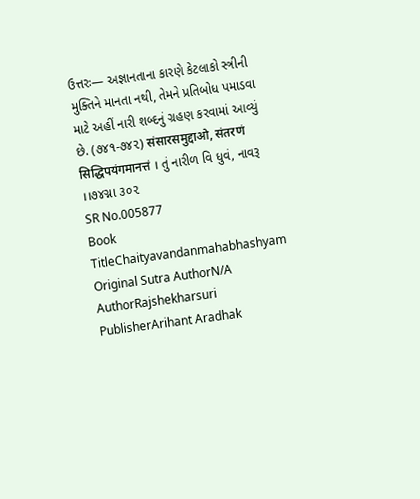ઉત્તરઃ— અજ્ઞાનતાના કારણે કેટલાકો સ્ત્રીની મુક્તિને માનતા નથી, તેમને પ્રતિબોધ પમાડવા માટે અહીં નારી શબ્દનું ગ્રહણ કરવામાં આવ્યું છે. (૭૪૧-૭૪૨) संसारसमुद्दाओ, संतरणं सिद्धिपयंगमानत्तं । તું નારીળ વિ ધુવં, નાવરૂ ।।૭૪ગ્ના ૩૦૨
SR No.005877
Book TitleChaityavandanmahabhashyam
Original Sutra AuthorN/A
AuthorRajshekharsuri
PublisherArihant Aradhak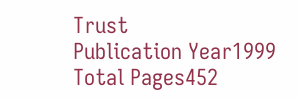Trust
Publication Year1999
Total Pages452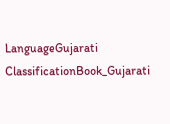LanguageGujarati
ClassificationBook_Gujarati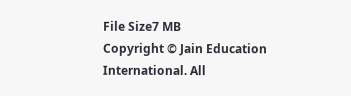File Size7 MB
Copyright © Jain Education International. All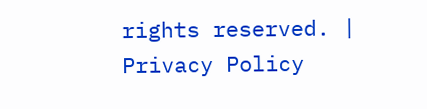rights reserved. | Privacy Policy